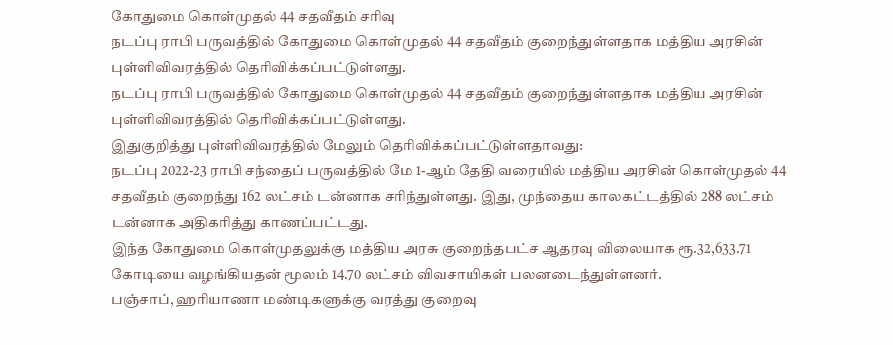கோதுமை கொள்முதல் 44 சதவீதம் சரிவு
நடப்பு ராபி பருவத்தில் கோதுமை கொள்முதல் 44 சதவீதம் குறைந்துள்ளதாக மத்திய அரசின் புள்ளிவிவரத்தில் தெரிவிக்கப்பட்டுள்ளது.
நடப்பு ராபி பருவத்தில் கோதுமை கொள்முதல் 44 சதவீதம் குறைந்துள்ளதாக மத்திய அரசின் புள்ளிவிவரத்தில் தெரிவிக்கப்பட்டுள்ளது.
இதுகுறித்து புள்ளிவிவரத்தில் மேலும் தெரிவிக்கப்பட்டுள்ளதாவது:
நடப்பு 2022-23 ராபி சந்தைப் பருவத்தில் மே 1-ஆம் தேதி வரையில் மத்திய அரசின் கொள்முதல் 44 சதவீதம் குறைந்து 162 லட்சம் டன்னாக சரிந்துள்ளது. இது, முந்தைய காலகட்டத்தில் 288 லட்சம் டன்னாக அதிகரித்து காணப்பட்டது.
இந்த கோதுமை கொள்முதலுக்கு மத்திய அரசு குறைந்தபட்ச ஆதரவு விலையாக ரூ.32,633.71 கோடியை வழங்கியதன் மூலம் 14.70 லட்சம் விவசாயிகள் பலனடைந்துள்ளனர்.
பஞ்சாப், ஹரியாணா மண்டிகளுக்கு வரத்து குறைவு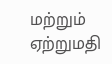மற்றும் ஏற்றுமதி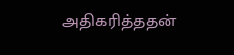அதிகரித்ததன்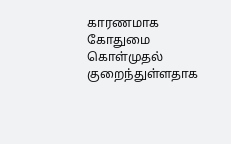காரணமாக கோதுமை கொள்முதல் குறைந்துள்ளதாக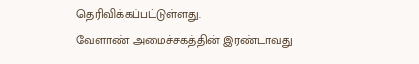தெரிவிக்கப்பட்டுள்ளது.
வேளாண் அமைச்சகத்தின் இரண்டாவது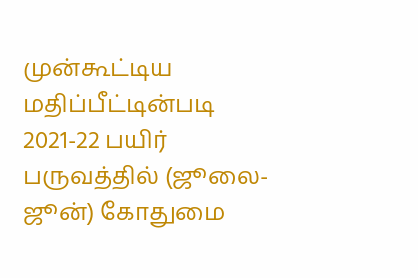முன்கூட்டிய மதிப்பீட்டின்படி 2021-22 பயிர் பருவத்தில் (ஜூலை-ஜூன்) கோதுமை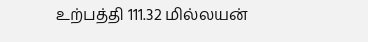உற்பத்தி 111.32 மில்லயன்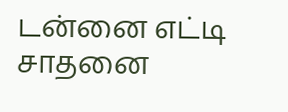டன்னை எட்டி சாதனை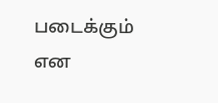படைக்கும் என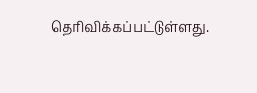தெரிவிக்கப்பட்டுள்ளது.